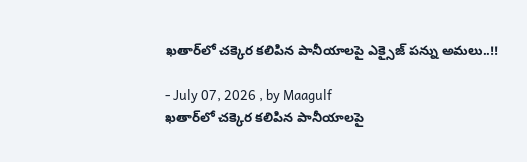ఖతార్‌లో చక్కెర కలిపిన పానీయాలపై ఎక్సైజ్ పన్ను అమలు..!!

- July 07, 2026 , by Maagulf
ఖతార్‌లో చక్కెర కలిపిన పానీయాలపై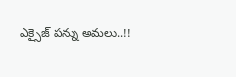ఎక్సైజ్ పన్ను అమలు..!!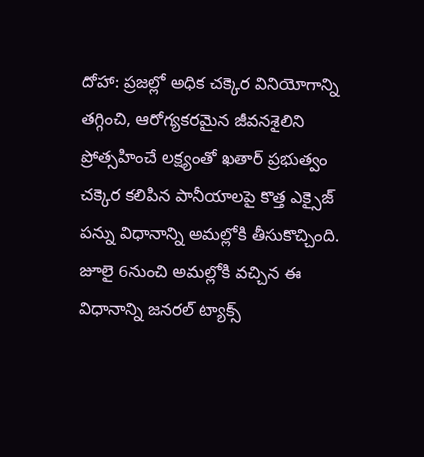దోహా: ప్రజల్లో అధిక చక్కెర వినియోగాన్ని తగ్గించి, ఆరోగ్యకరమైన జీవనశైలిని ప్రోత్సహించే లక్ష్యంతో ఖతార్ ప్రభుత్వం చక్కెర కలిపిన పానీయాలపై కొత్త ఎక్సైజ్ పన్ను విధానాన్ని అమల్లోకి తీసుకొచ్చింది. జూలై 6నుంచి అమల్లోకి వచ్చిన ఈ విధానాన్ని జనరల్ ట్యాక్స్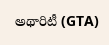అథారిటీ (GTA)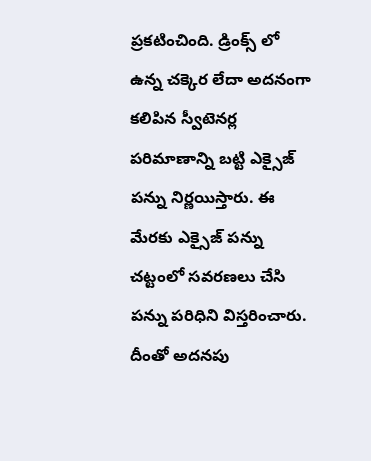ప్రకటించింది. డ్రింక్స్ లో ఉన్న చక్కెర లేదా అదనంగా కలిపిన స్వీటెనర్ల పరిమాణాన్ని బట్టి ఎక్సైజ్ పన్ను నిర్ణయిస్తారు. ఈ మేరకు ఎక్సైజ్ పన్ను చట్టంలో సవరణలు చేసి పన్ను పరిధిని విస్తరించారు. దీంతో అదనపు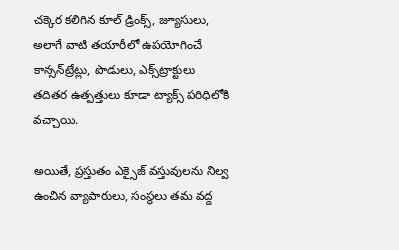చక్కెర కలిగిన కూల్ డ్రింక్స్, జ్యూసులు, అలాగే వాటి తయారీలో ఉపయోగించే కాన్సన్‌ట్రేట్లు, పొడులు, ఎక్స్‌ట్రాక్టులు తదితర ఉత్పత్తులు కూడా ట్యాక్స్ పరిధిలోకి వచ్చాయి.

అయితే, ప్రస్తుతం ఎక్సైజ్ వస్తువులను నిల్వ ఉంచిన వ్యాపారులు, సంస్థలు తమ వద్ద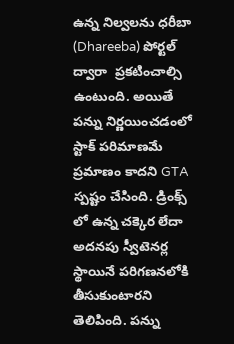ఉన్న నిల్వలను ధరీబా (Dhareeba) పోర్టల్ ద్వారా  ప్రకటించాల్సి ఉంటుంది. అయితే పన్ను నిర్ణయించడంలో స్టాక్ పరిమాణమే ప్రమాణం కాదని GTA స్పష్టం చేసింది. డ్రింక్స్ లో ఉన్న చక్కెర లేదా అదనపు స్వీటెనర్ల స్థాయినే పరిగణనలోకి తీసుకుంటారని తెలిపింది. పన్ను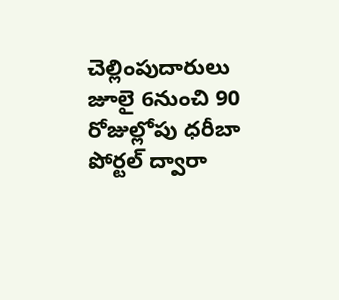చెల్లింపుదారులు జూలై 6నుంచి 90 రోజుల్లోపు ధరీబా పోర్టల్ ద్వారా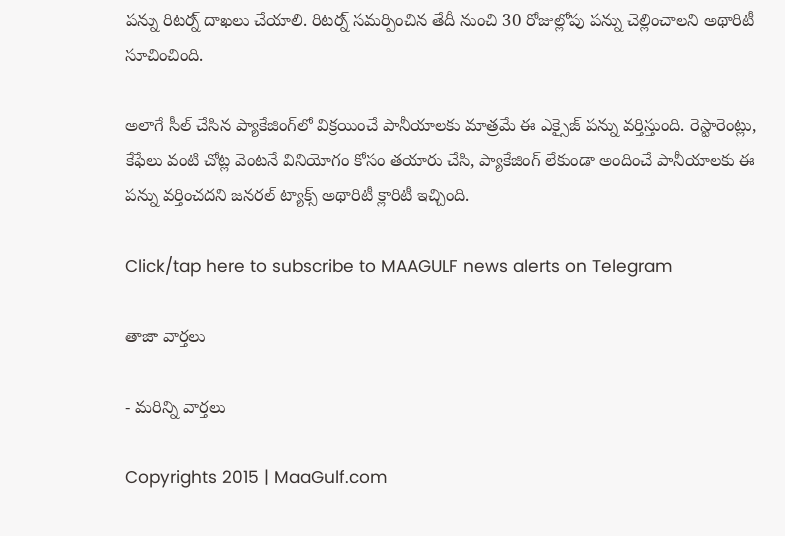పన్ను రిటర్న్ దాఖలు చేయాలి. రిటర్న్ సమర్పించిన తేదీ నుంచి 30 రోజుల్లోపు పన్ను చెల్లించాలని అథారిటీ సూచించింది.

అలాగే సీల్ చేసిన ప్యాకేజింగ్‌లో విక్రయించే పానీయాలకు మాత్రమే ఈ ఎక్సైజ్ పన్ను వర్తిస్తుంది. రెస్టారెంట్లు, కేఫేలు వంటి చోట్ల వెంటనే వినియోగం కోసం తయారు చేసి, ప్యాకేజింగ్ లేకుండా అందించే పానీయాలకు ఈ పన్ను వర్తించదని జనరల్ ట్యాక్స్ అథారిటీ క్లారిటీ ఇచ్చింది.

Click/tap here to subscribe to MAAGULF news alerts on Telegram

తాజా వార్తలు

- మరిన్ని వార్తలు

Copyrights 2015 | MaaGulf.com